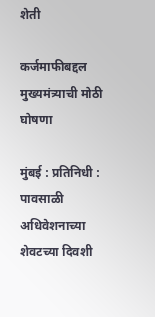शेती

कर्जमाफीबद्दल मुख्यमंत्र्याची मोठी घोषणा

मुंबई : प्रतिनिधी : पावसाळी अधिवेशनाच्या शेवटच्या दिवशी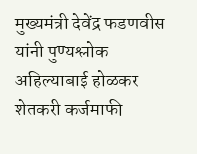मुख्यमंत्री देवेंद्र फडणवीस यांनी पुण्यश्लोक अहिल्याबाई होळकर शेतकरी कर्जमाफी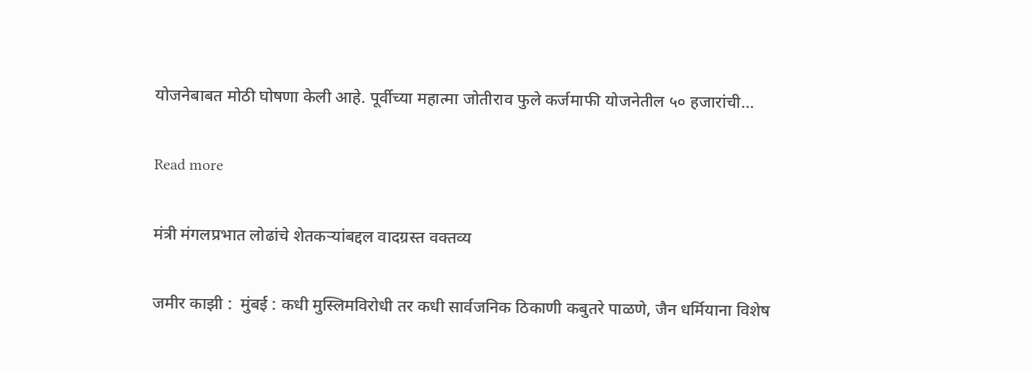योजनेबाबत मोठी घोषणा केली आहे. पूर्वीच्या महात्मा जोतीराव फुले कर्जमाफी योजनेतील ५० हजारांची…

Read more

मंत्री मंगलप्रभात लोढांचे शेतकऱ्यांबद्दल वादग्रस्त वक्तव्य

जमीर काझी :  मुंबई : कधी मुस्लिमविरोधी तर कधी सार्वजनिक ठिकाणी कबुतरे पाळणे, जैन धर्मियाना विशेष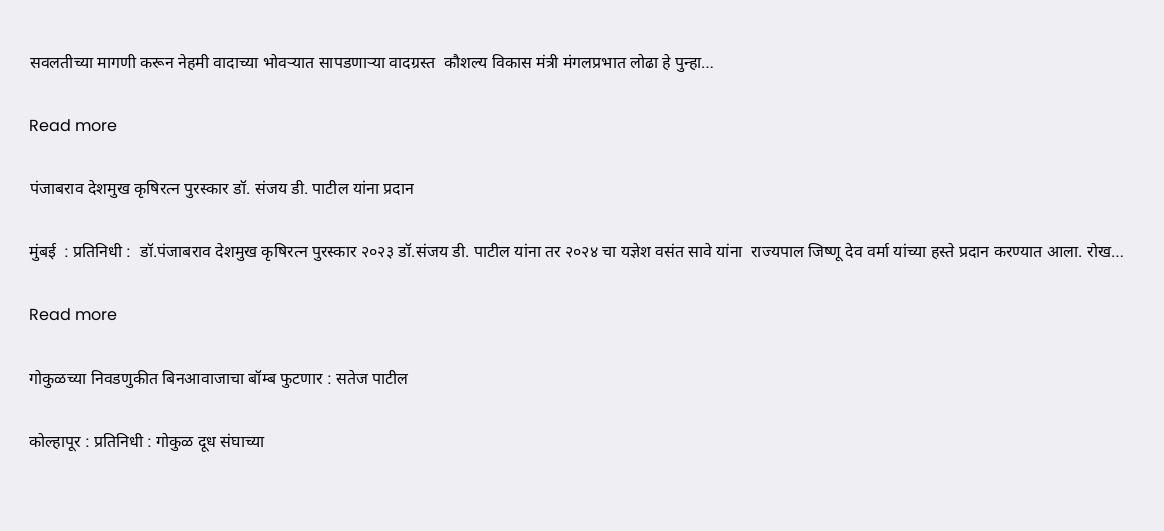सवलतीच्या मागणी करून नेहमी वादाच्या भोवऱ्यात सापडणाऱ्या वादग्रस्त  कौशल्य विकास मंत्री मंगलप्रभात लोढा हे पुन्हा…

Read more

पंजाबराव देशमुख कृषिरत्न पुरस्कार डॉ. संजय डी. पाटील यांना प्रदान

मुंबई  : प्रतिनिधी :  डॉ.पंजाबराव देशमुख कृषिरत्न पुरस्कार २०२३ डॉ.संजय डी. पाटील यांना तर २०२४ चा यज्ञेश वसंत सावे यांना  राज्यपाल जिष्णू देव वर्मा यांच्या हस्ते प्रदान करण्यात आला. रोख…

Read more

गोकुळच्या निवडणुकीत बिनआवाजाचा बॉम्ब फुटणार : सतेज पाटील

कोल्हापूर : प्रतिनिधी : गोकुळ दूध संघाच्या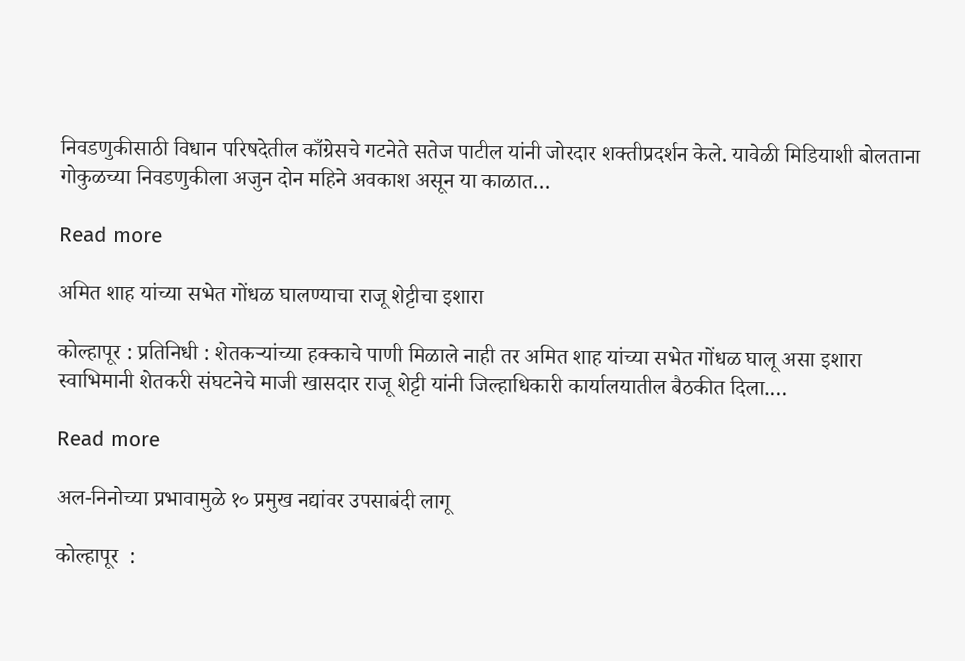निवडणुकीसाठी विधान परिषदेतील काँग्रेसचे गटनेते सतेज पाटील यांनी जोरदार शक्तीप्रदर्शन केले. यावेळी मिडियाशी बोलताना गोकुळच्या निवडणुकीला अजुन दोन महिने अवकाश असून या काळात…

Read more

अमित शाह यांच्या सभेत गोंधळ घालण्याचा राजू शेट्टीचा इशारा

कोल्हापूर : प्रतिनिधी : शेतकऱ्यांच्या हक्काचे पाणी मिळाले नाही तर अमित शाह यांच्या सभेत गोंधळ घालू असा इशारा स्वाभिमानी शेतकरी संघटनेचे माजी खासदार राजू शेट्टी यांनी जिल्हाधिकारी कार्यालयातील बैठकीत दिला.…

Read more

अल-निनोच्या प्रभावामुळे १० प्रमुख नद्यांवर उपसाबंदी लागू

कोल्हापूर  :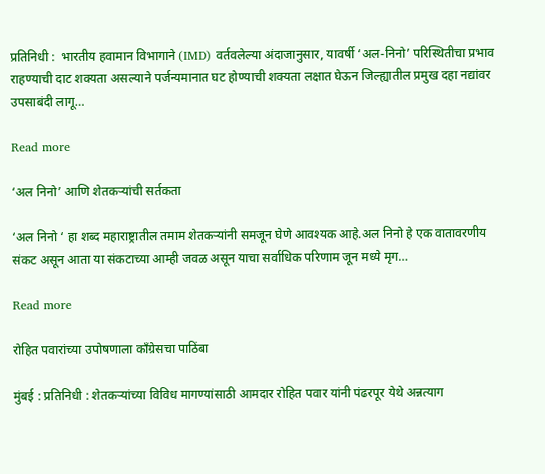प्रतिनिधी :  भारतीय हवामान विभागाने (IMD) वर्तवलेल्या अंदाजानुसार, यावर्षी ‘अल-निनो’ परिस्थितीचा प्रभाव राहण्याची दाट शक्यता असल्याने पर्जन्यमानात घट होण्याची शक्यता लक्षात घेऊन जिल्ह्यातील प्रमुख दहा नद्यांवर उपसाबंदी लागू…

Read more

‘अल निनो’ आणि शेतकऱ्यांची सर्तकता

‘अल निनो ‘ हा शब्द महाराष्ट्रातील तमाम शेतकऱ्यांनी समजून घेणे आवश्यक आहे.अल निनो हे एक वातावरणीय संकट असून आता या संकटाच्या आम्ही जवळ असून याचा सर्वाधिक परिणाम जून मध्ये मृग…

Read more

रोहित पवारांच्या उपोषणाला काँग्रेसचा पाठिंबा

मुंबई : प्रतिनिधी : शेतकऱ्यांच्या विविध मागण्यांसाठी आमदार रोहित पवार यांनी पंढरपूर येथे अन्नत्याग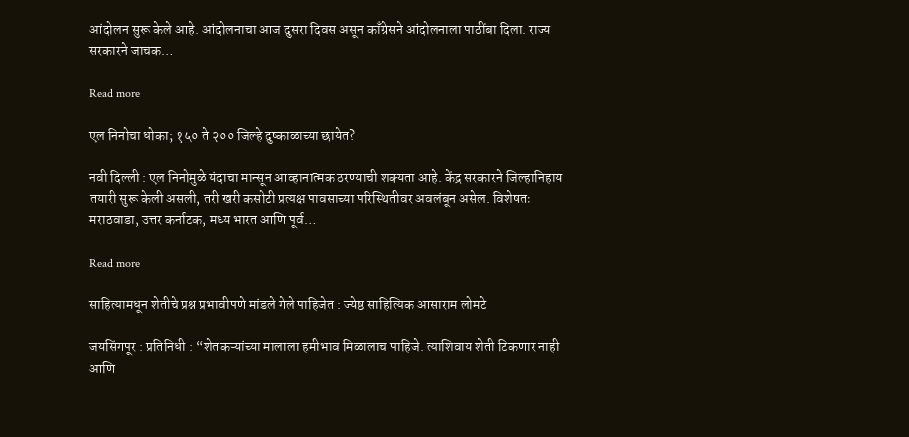आंदोलन सुरू केले आहे. आंदोलनाचा आज दुसरा दिवस असून काँग्रेसने आंदोलनाला पाठींबा दिला. राज्य सरकारने जाचक…

Read more

एल निनोचा धोका; १५० ते २०० जिल्हे दुष्काळाच्या छायेत?

नवी दिल्ली : एल निनोमुळे यंदाचा मान्सून आव्हानात्मक ठरण्याची शक्यता आहे. केंद्र सरकारने जिल्हानिहाय तयारी सुरू केली असली, तरी खरी कसोटी प्रत्यक्ष पावसाच्या परिस्थितीवर अवलंबून असेल. विशेषतः मराठवाडा, उत्तर कर्नाटक, मध्य भारत आणि पूर्व…

Read more

साहित्यामधून शेतीचे प्रश्न प्रभावीपणे मांडले गेले पाहिजेत : ज्येष्ठ साहित्यिक आसाराम लोमटे

जयसिंगपूर : प्रतिनिधी : “शेतकऱ्यांच्या मालाला हमीभाव मिळालाच पाहिजे. त्याशिवाय शेती टिकणार नाही आणि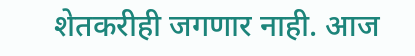शेतकरीही जगणार नाही. आज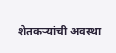शेतकऱ्यांची अवस्था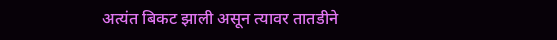अत्यंत बिकट झाली असून त्यावर तातडीने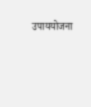उपाययोजना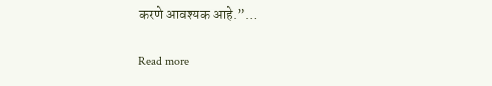करणे आवश्यक आहे.”…

Read more